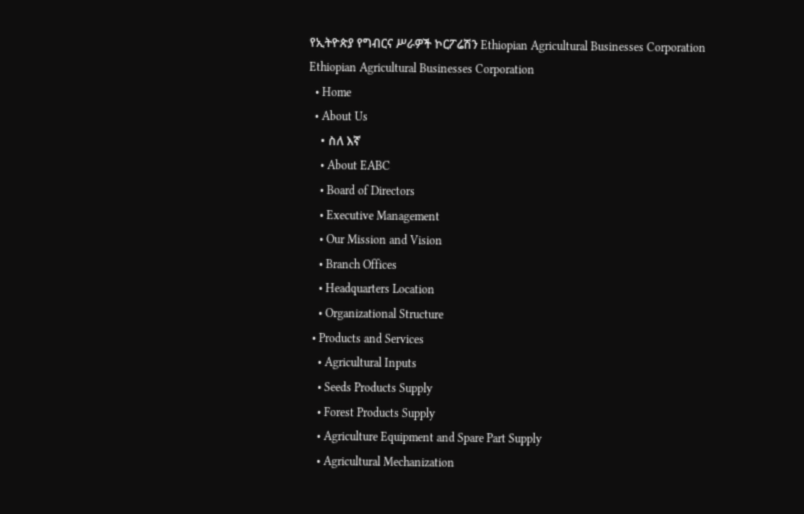የኢትዮጵያ የግብርና ሥራዎች ኮርፖሬሽን Ethiopian Agricultural Businesses Corporation
Ethiopian Agricultural Businesses Corporation
  • Home
  • About Us
    • ስለ እኛ
    • About EABC
    • Board of Directors
    • Executive Management
    • Our Mission and Vision
    • Branch Offices
    • Headquarters Location
    • Organizational Structure
  • Products and Services
    • Agricultural Inputs
    • Seeds Products Supply
    • Forest Products Supply
    • Agriculture Equipment and Spare Part Supply
    • Agricultural Mechanization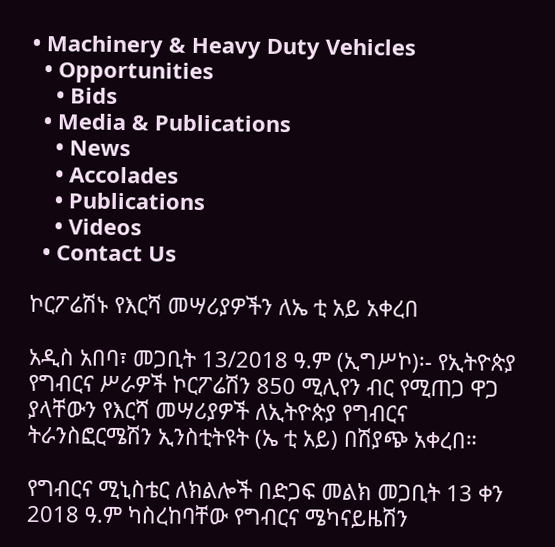• Machinery & Heavy Duty Vehicles
  • Opportunities
    • Bids
  • Media & Publications
    • News
    • Accolades
    • Publications
    • Videos
  • Contact Us

ኮርፖሬሽኑ የእርሻ መሣሪያዎችን ለኤ ቲ አይ አቀረበ

አዲስ አበባ፣ መጋቢት 13/2018 ዓ.ም (ኢግሥኮ)፡- የኢትዮጵያ የግብርና ሥራዎች ኮርፖሬሽን 850 ሚሊየን ብር የሚጠጋ ዋጋ ያላቸውን የእርሻ መሣሪያዎች ለኢትዮጵያ የግብርና ትራንስፎርሜሽን ኢንስቲትዩት (ኤ ቲ አይ) በሽያጭ አቀረበ።

የግብርና ሚኒስቴር ለክልሎች በድጋፍ መልክ መጋቢት 13 ቀን 2018 ዓ.ም ካስረከባቸው የግብርና ሜካናይዜሽን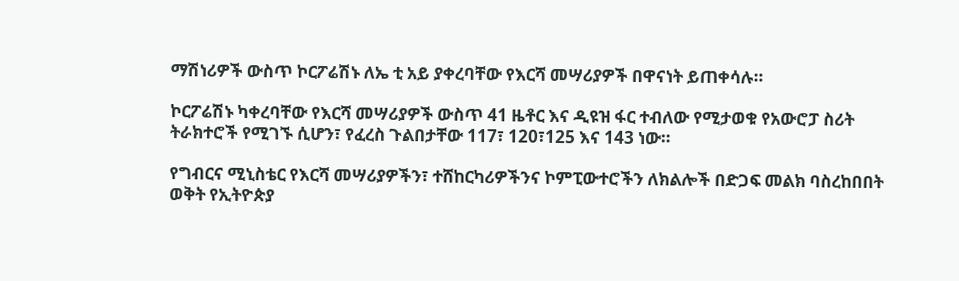ማሽነሪዎች ውስጥ ኮርፖሬሽኑ ለኤ ቲ አይ ያቀረባቸው የእርሻ መሣሪያዎች በዋናነት ይጠቀሳሉ።

ኮርፖሬሽኑ ካቀረባቸው የእርሻ መሣሪያዎች ውስጥ 41 ዜቶር እና ዲዩዝ ፋር ተብለው የሚታወቁ የአውሮፓ ስሪት ትራክተሮች የሚገኙ ሲሆን፣ የፈረስ ጉልበታቸው 117፣ 120፣125 እና 143 ነው።

የግብርና ሚኒስቴር የእርሻ መሣሪያዎችን፣ ተሸከርካሪዎችንና ኮምፒውተሮችን ለክልሎች በድጋፍ መልክ ባስረከበበት ወቅት የኢትዮጵያ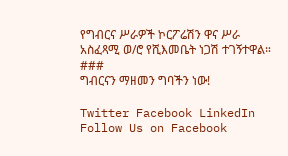የግብርና ሥራዎች ኮርፖሬሽን ዋና ሥራ አስፈጻሚ ወ/ሮ የሺእመቤት ነጋሽ ተገኝተዋል።
###
ግብርናን ማዘመን ግባችን ነው!

Twitter Facebook LinkedIn
Follow Us on Facebook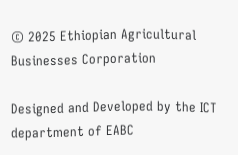© 2025 Ethiopian Agricultural Businesses Corporation

Designed and Developed by the ICT department of EABC